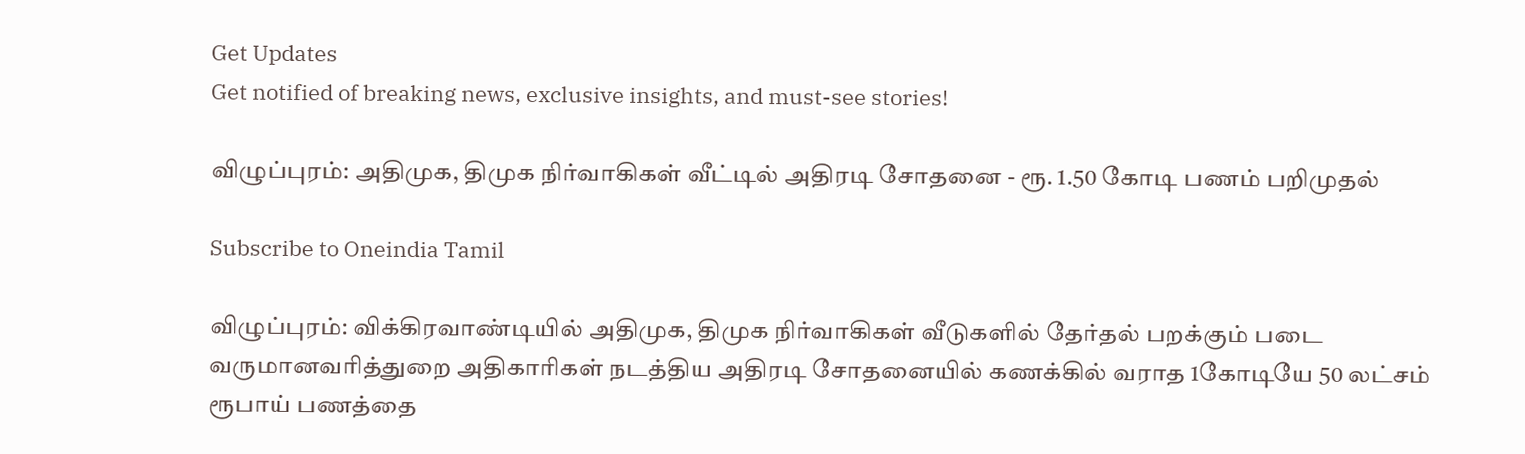Get Updates
Get notified of breaking news, exclusive insights, and must-see stories!

விழுப்புரம்: அதிமுக, திமுக நிர்வாகிகள் வீட்டில் அதிரடி சோதனை - ரூ. 1.50 கோடி பணம் பறிமுதல்

Subscribe to Oneindia Tamil

விழுப்புரம்: விக்கிரவாண்டியில் அதிமுக, திமுக நிர்வாகிகள் வீடுகளில் தேர்தல் பறக்கும் படை வருமானவரித்துறை அதிகாரிகள் நடத்திய அதிரடி சோதனையில் கணக்கில் வராத 1கோடியே 50 லட்சம் ரூபாய் பணத்தை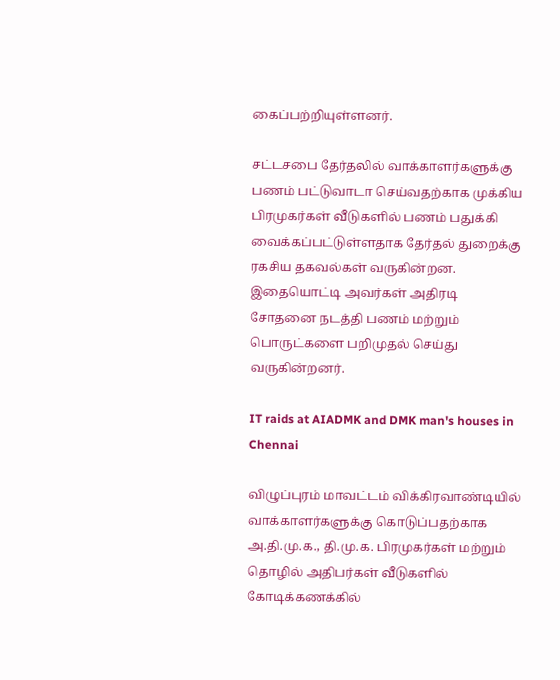கைப்பற்றியுள்ளனர்.

சட்டசபை தேர்தலில் வாக்காளர்களுக்கு பணம் பட்டுவாடா செய்வதற்காக முக்கிய பிரமுகர்கள் வீடுகளில் பணம் பதுக்கி வைக்கப்பட்டுள்ளதாக தேர்தல் துறைக்கு ரகசிய தகவல்கள் வருகின்றன. இதையொட்டி அவர்கள் அதிரடி சோதனை நடத்தி பணம் மற்றும் பொருட்களை பறிமுதல் செய்து வருகின்றனர்.

IT raids at AIADMK and DMK man's houses in Chennai

விழுப்புரம் மாவட்டம் விக்கிரவாண்டியில் வாக்காளர்களுக்கு கொடுப்பதற்காக அ.தி.மு.க., தி.மு.க. பிரமுகர்கள் மற்றும் தொழில் அதிபர்கள் வீடுகளில் கோடிக்கணக்கில்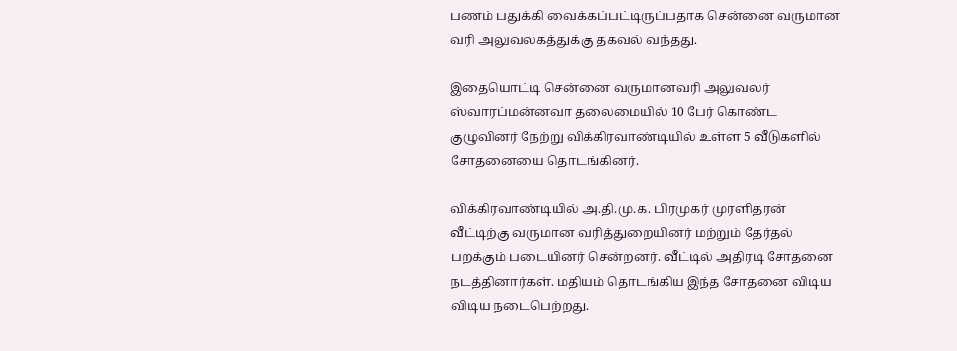பணம் பதுக்கி வைக்கப்பட்டிருப்பதாக சென்னை வருமான வரி அலுவலகத்துக்கு தகவல் வந்தது.

இதையொட்டி சென்னை வருமானவரி அலுவலர் ஸ்வாரப்மன்னவா தலைமையில் 10 பேர் கொண்ட குழுவினர் நேற்று விக்கிரவாண்டியில் உள்ள 5 வீடுகளில் சோதனையை தொடங்கினர்.

விக்கிரவாண்டியில் அ.தி.மு.க. பிரமுகர் முரளிதரன் வீட்டிற்கு வருமான வரித்துறையினர் மற்றும் தேர்தல் பறக்கும் படையினர் சென்றனர். வீட்டில் அதிரடி சோதனை நடத்தினார்கள். மதியம் தொடங்கிய இந்த சோதனை விடிய விடிய நடைபெற்றது.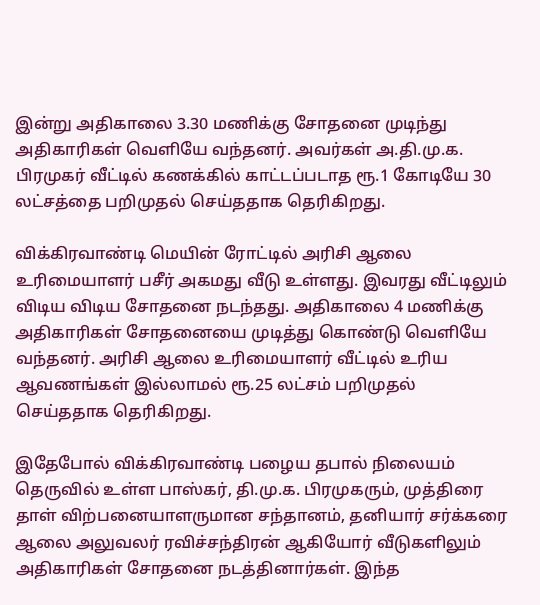இன்று அதிகாலை 3.30 மணிக்கு சோதனை முடிந்து அதிகாரிகள் வெளியே வந்தனர். அவர்கள் அ.தி.மு.க. பிரமுகர் வீட்டில் கணக்கில் காட்டப்படாத ரூ.1 கோடியே 30 லட்சத்தை பறிமுதல் செய்ததாக தெரிகிறது.

விக்கிரவாண்டி மெயின் ரோட்டில் அரிசி ஆலை உரிமையாளர் பசீர் அகமது வீடு உள்ளது. இவரது வீட்டிலும் விடிய விடிய சோதனை நடந்தது. அதிகாலை 4 மணிக்கு அதிகாரிகள் சோதனையை முடித்து கொண்டு வெளியே வந்தனர். அரிசி ஆலை உரிமையாளர் வீட்டில் உரிய ஆவணங்கள் இல்லாமல் ரூ.25 லட்சம் பறிமுதல் செய்ததாக தெரிகிறது.

இதேபோல் விக்கிரவாண்டி பழைய தபால் நிலையம் தெருவில் உள்ள பாஸ்கர், தி.மு.க. பிரமுகரும், முத்திரை தாள் விற்பனையாளருமான சந்தானம், தனியார் சர்க்கரை ஆலை அலுவலர் ரவிச்சந்திரன் ஆகியோர் வீடுகளிலும் அதிகாரிகள் சோதனை நடத்தினார்கள். இந்த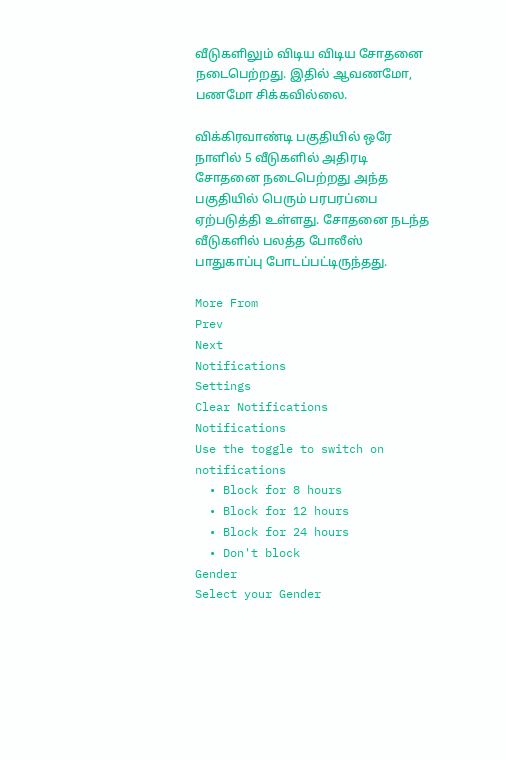வீடுகளிலும் விடிய விடிய சோதனை நடைபெற்றது. இதில் ஆவணமோ, பணமோ சிக்கவில்லை.

விக்கிரவாண்டி பகுதியில் ஒரே நாளில் 5 வீடுகளில் அதிரடி சோதனை நடைபெற்றது அந்த பகுதியில் பெரும் பரபரப்பை ஏற்படுத்தி உள்ளது. சோதனை நடந்த வீடுகளில் பலத்த போலீஸ் பாதுகாப்பு போடப்பட்டிருந்தது.

More From
Prev
Next
Notifications
Settings
Clear Notifications
Notifications
Use the toggle to switch on notifications
  • Block for 8 hours
  • Block for 12 hours
  • Block for 24 hours
  • Don't block
Gender
Select your Gender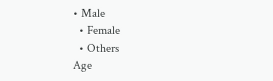• Male
  • Female
  • Others
Age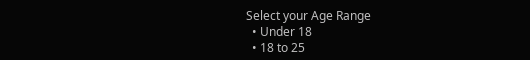Select your Age Range
  • Under 18
  • 18 to 25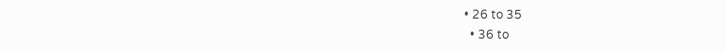• 26 to 35
  • 36 to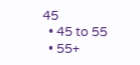45
  • 45 to 55
  • 55+